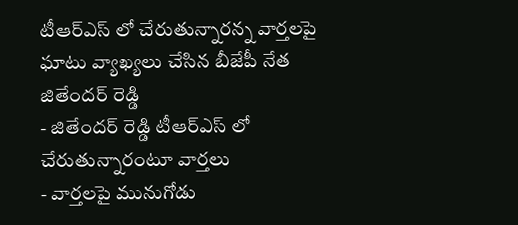టీఆర్ఎస్ లో చేరుతున్నారన్న వార్తలపై ఘాటు వ్యాఖ్యలు చేసిన బీజేపీ నేత జితేందర్ రెడ్డి
- జితేందర్ రెడ్డి టీఆర్ఎస్ లో చేరుతున్నారంటూ వార్తలు
- వార్తలపై మునుగోడు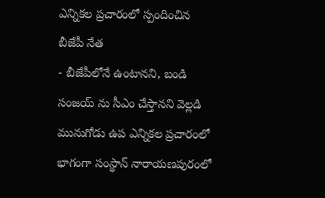ఎన్నికల ప్రచారంలో స్పందించిన బీజేపీ నేత
- బీజేపీలోనే ఉంటానని, బండి సంజయ్ ను సీఎం చేస్తానని వెల్లడి
మునుగోడు ఉప ఎన్నికల ప్రచారంలో భాగంగా సంస్థాన్ నారాయణపురంలో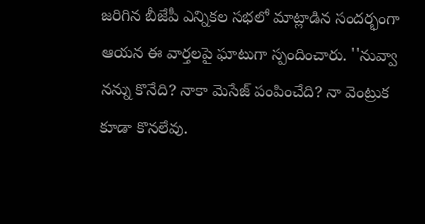జరిగిన బీజేపీ ఎన్నికల సభలో మాట్లాడిన సందర్భంగా ఆయన ఈ వార్తలపై ఘాటుగా స్పందించారు. ''నువ్వా నన్ను కొనేది? నాకా మెసేజ్ పంపించేది? నా వెంట్రుక కూడా కొనలేవు.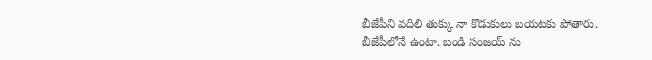బీజేపీని వదిలి తుక్కు నా కొడుకులు బయటకు పోతారు. బీజేపీలోనే ఉంటా. బండి సంజయ్ ను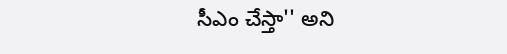సీఎం చేస్తా'' అని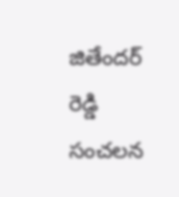జితేందర్ రెడ్డి సంచలన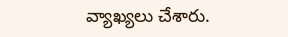వ్యాఖ్యలు చేశారు.